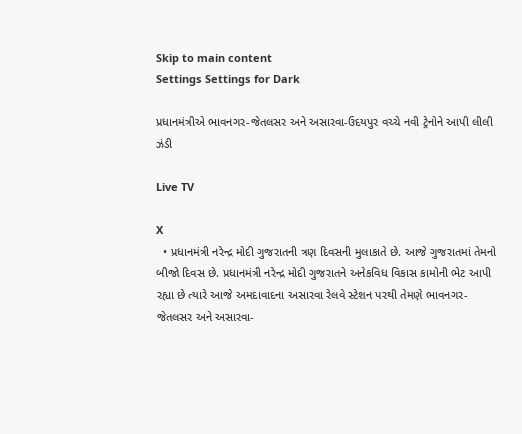Skip to main content
Settings Settings for Dark

પ્રધાનમંત્રીએ ભાવનગર-જેતલસર અને અસારવા-ઉદયપુર વચ્ચે નવી ટ્રેનોને આપી લીલી ઝંડી

Live TV

X
  • પ્રધાનમંત્રી નરેન્દ્ર મોદી ગુજરાતની ત્રણ દિવસની મુલાકાતે છે. આજે ગુજરાતમાં તેમનો બીજો દિવસ છે. પ્રધાનમંત્રી નરેન્દ્ર મોદી ગુજરાતને અનેકવિધ વિકાસ કામોની ભેટ આપી રહ્યા છે ત્યારે આજે અમદાવાદના અસારવા રેલવે સ્ટેશન પરથી તેમણે ભાવનગર-જેતલસર અને અસારવા-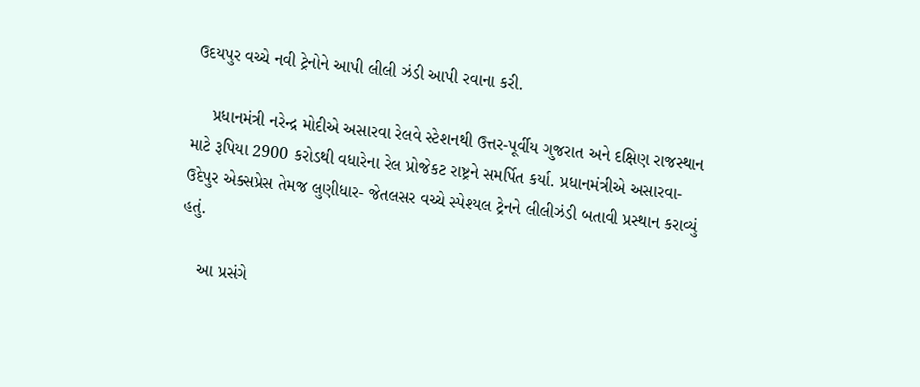ઉદયપુર વચ્ચે નવી ટ્રેનોને આપી લીલી ઝંડી આપી રવાના કરી.

    પ્રધાનમંત્રી નરેન્દ્ર મોદીએ અસારવા રેલવે સ્ટેશનથી ઉત્તર-પૂર્વીય ગુજરાત અને દક્ષિણ રાજસ્થાન માટે રૂપિયા 2900 કરોડથી વધારેના રેલ પ્રોજેકટ રાષ્ટ્રને સમર્પિત કર્યા. પ્રધાનમંત્રીએ અસારવા-ઉદેપુર એક્સપ્રેસ તેમજ લુણીધાર- જેતલસર વચ્ચે સ્પેશ્યલ ટ્રેનને લીલીઝંડી બતાવી પ્રસ્થાન કરાવ્યું હતું.

    આ પ્રસંગે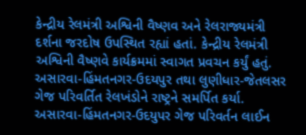કેન્દ્રીય રેલમંત્રી અશ્વિની વૈષ્ણવ અને રેલરાજ્યમંત્રી દર્શના જરદોષ ઉપસ્થિત રહ્યાં હતાં. કેન્દ્રીય રેલમંત્રી અશ્વિની વૈષ્ણવે કાર્યક્રમમાં સ્વાગત પ્રવચન કર્યું હતું. અસારવા-હિંમતનગર-ઉદયપુર તથા લુણીધાર-જેતલસર ગેજ પરિવર્તિત રેલખંડોને રાષ્ટ્રને સમર્પિત કર્યા. અસારવા-હિંમતનગર-ઉદયુપર ગેજ પરિવર્તન લાઈન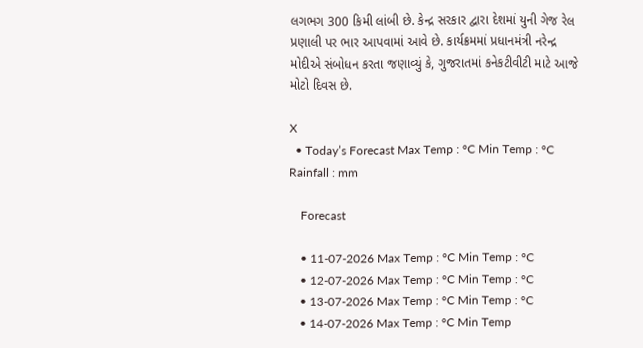લગભગ 300 કિમી લાંબી છે. કેન્દ્ર સરકાર દ્વારા દેશમાં યુની ગેજ રેલ પ્રણાલી પર ભાર આપવામાં આવે છે. કાર્યક્રમમાં પ્રધાનમંત્રી નરેન્દ્ર મોદીએ સંબોધન કરતા જણાવ્યું કે, ગુજરાતમાં કનેકટીવીટી માટે આજે મોટો દિવસ છે.

X
  • Today’s Forecast Max Temp : °C Min Temp : °C Rainfall : mm

    Forecast

    • 11-07-2026 Max Temp : °C Min Temp : °C
    • 12-07-2026 Max Temp : °C Min Temp : °C
    • 13-07-2026 Max Temp : °C Min Temp : °C
    • 14-07-2026 Max Temp : °C Min Temp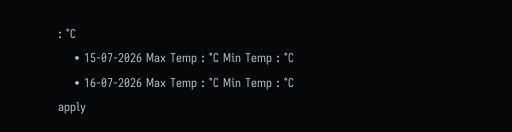: °C
    • 15-07-2026 Max Temp : °C Min Temp : °C
    • 16-07-2026 Max Temp : °C Min Temp : °C
apply